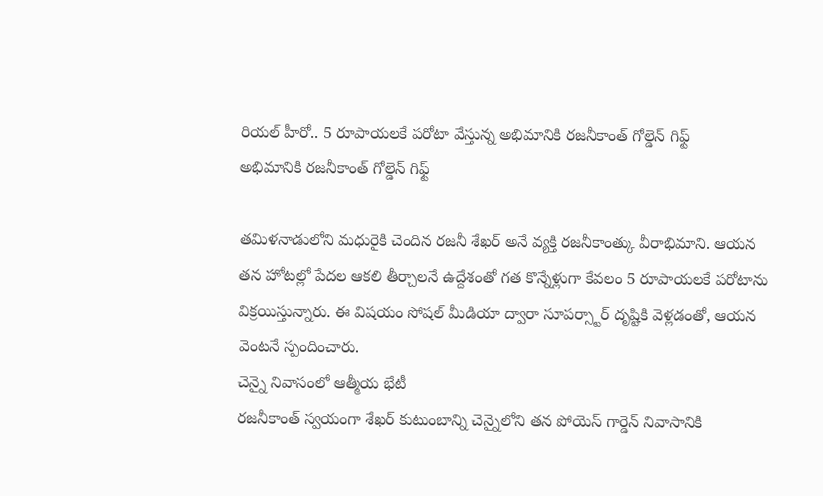రియల్ హీరో.. 5 రూపాయలకే పరోటా వేస్తున్న అభిమానికి రజనీకాంత్ గోల్డెన్ గిఫ్ట్
అభిమానికి రజనీకాంత్ గోల్డెన్ గిఫ్ట్

తమిళనాడులోని మధురైకి చెందిన రజనీ శేఖర్ అనే వ్యక్తి రజనీకాంత్కు వీరాభిమాని. ఆయన తన హోటల్లో పేదల ఆకలి తీర్చాలనే ఉద్దేశంతో గత కొన్నేళ్లుగా కేవలం 5 రూపాయలకే పరోటాను విక్రయిస్తున్నారు. ఈ విషయం సోషల్ మీడియా ద్వారా సూపర్స్టార్ దృష్టికి వెళ్లడంతో, ఆయన వెంటనే స్పందించారు.
చెన్నై నివాసంలో ఆత్మీయ భేటీ
రజనీకాంత్ స్వయంగా శేఖర్ కుటుంబాన్ని చెన్నైలోని తన పోయెస్ గార్డెన్ నివాసానికి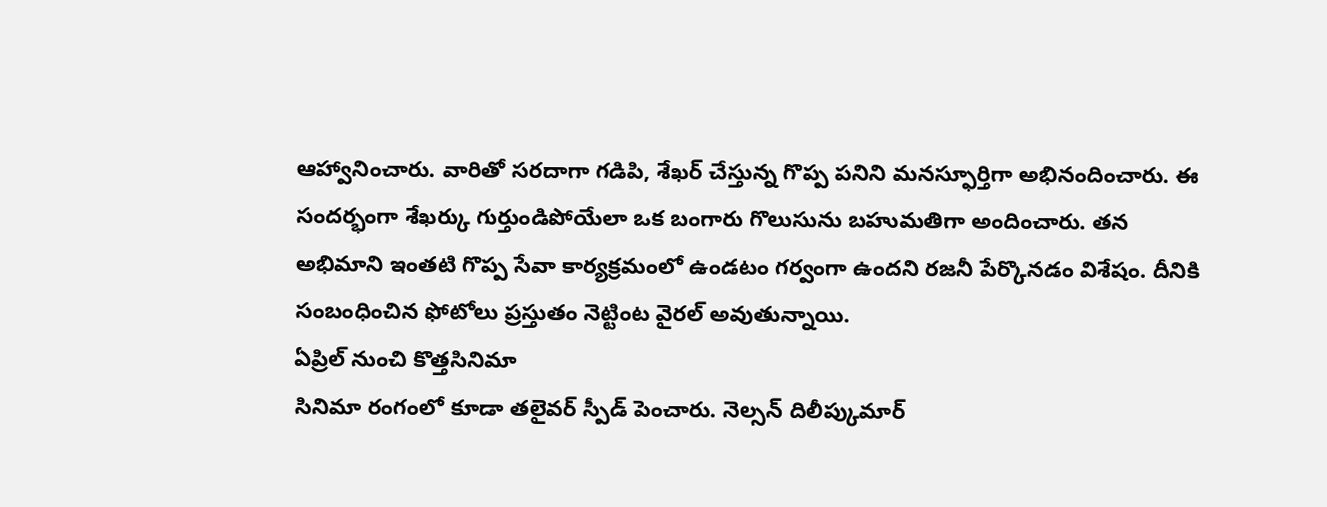ఆహ్వానించారు. వారితో సరదాగా గడిపి, శేఖర్ చేస్తున్న గొప్ప పనిని మనస్ఫూర్తిగా అభినందించారు. ఈ సందర్భంగా శేఖర్కు గుర్తుండిపోయేలా ఒక బంగారు గొలుసును బహుమతిగా అందించారు. తన అభిమాని ఇంతటి గొప్ప సేవా కార్యక్రమంలో ఉండటం గర్వంగా ఉందని రజనీ పేర్కొనడం విశేషం. దీనికి సంబంధించిన ఫోటోలు ప్రస్తుతం నెట్టింట వైరల్ అవుతున్నాయి.
ఏప్రిల్ నుంచి కొత్తసినిమా
సినిమా రంగంలో కూడా తలైవర్ స్పీడ్ పెంచారు. నెల్సన్ దిలీప్కుమార్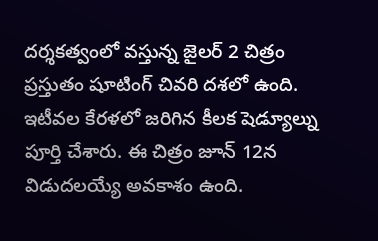దర్శకత్వంలో వస్తున్న జైలర్ 2 చిత్రం ప్రస్తుతం షూటింగ్ చివరి దశలో ఉంది. ఇటీవల కేరళలో జరిగిన కీలక షెడ్యూల్ను పూర్తి చేశారు. ఈ చిత్రం జూన్ 12న విడుదలయ్యే అవకాశం ఉంది.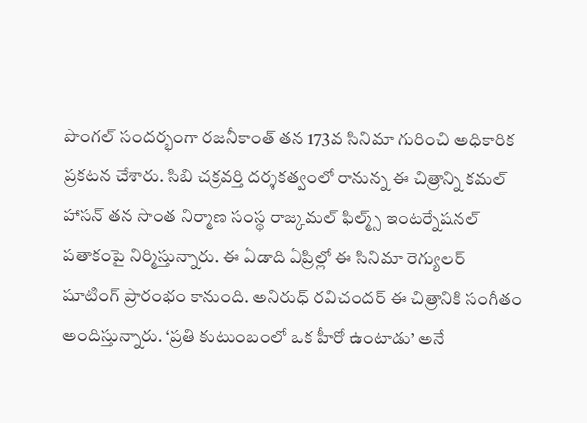పొంగల్ సందర్భంగా రజనీకాంత్ తన 173వ సినిమా గురించి అధికారిక ప్రకటన చేశారు. సిబి చక్రవర్తి దర్శకత్వంలో రానున్న ఈ చిత్రాన్ని కమల్ హాసన్ తన సొంత నిర్మాణ సంస్థ రాజ్కమల్ ఫిల్మ్స్ ఇంటర్నేషనల్ పతాకంపై నిర్మిస్తున్నారు. ఈ ఏడాది ఏప్రిల్లో ఈ సినిమా రెగ్యులర్ షూటింగ్ ప్రారంభం కానుంది. అనిరుధ్ రవిచందర్ ఈ చిత్రానికి సంగీతం అందిస్తున్నారు. ‘ప్రతి కుటుంబంలో ఒక హీరో ఉంటాడు’ అనే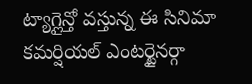ట్యాగ్లైన్తో వస్తున్న ఈ సినిమా కమర్షియల్ ఎంటర్టైనర్గా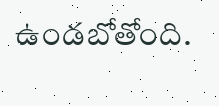ఉండబోతోంది.